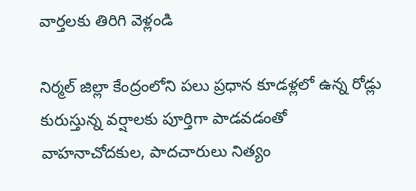వార్తలకు తిరిగి వెళ్లండి

నిర్మల్ జిల్లా కేంద్రంలోని పలు ప్రధాన కూడళ్లలో ఉన్న రోడ్లు కురుస్తున్న వర్షాలకు పూర్తిగా పాడవడంతో వాహనాచోదకుల, పాదచారులు నిత్యం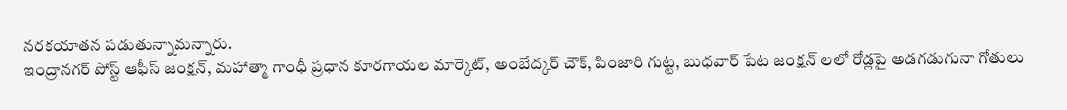నరకయాతన పడుతున్నామన్నారు.
ఇంద్రానగర్ పోస్ట్ ఆఫీస్ జంక్షన్, మహాత్మా గాంధీ ప్రధాన కూరగాయల మార్కెట్, అంబేద్కర్ చౌక్, పింజారి గుట్ట, బుధవార్ పేట జంక్షన్ లలో రోడ్లపై అడగడుగునా గోతులు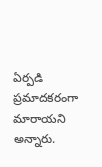ఏర్పడి ప్రమాదకరంగా మారాయని అన్నారు.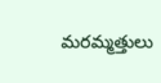మరమ్మత్తులు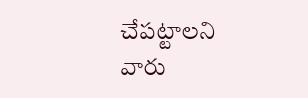చేపట్టాలని వారు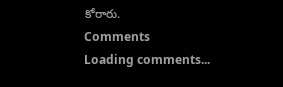కోరారు.
Comments
Loading comments...